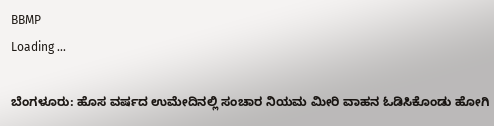BBMP
Loading ...

ಬೆಂಗಳೂರು: ಹೊಸ ವರ್ಷದ ಉಮೇದಿನಲ್ಲಿ ಸಂಚಾರ ನಿಯಮ ಮೀರಿ ವಾಹನ ಓಡಿಸಿಕೊಂಡು ಹೋಗಿ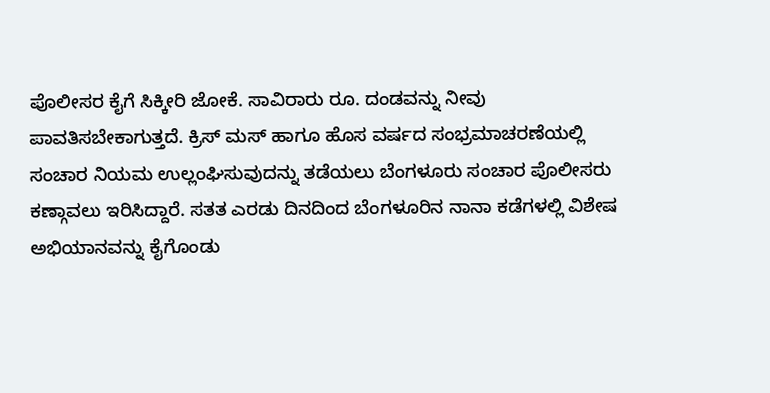ಪೊಲೀಸರ ಕೈಗೆ ಸಿಕ್ಕೀರಿ ಜೋಕೆ. ಸಾವಿರಾರು ರೂ. ದಂಡವನ್ನು ನೀವು ಪಾವತಿಸಬೇಕಾಗುತ್ತದೆ. ಕ್ರಿಸ್‌ ಮಸ್‌ ಹಾಗೂ ಹೊಸ ವರ್ಷದ ಸಂಭ್ರಮಾಚರಣೆಯಲ್ಲಿ ಸಂಚಾರ ನಿಯಮ ಉಲ್ಲಂಘಿಸುವುದನ್ನು ತಡೆಯಲು ಬೆಂಗಳೂರು ಸಂಚಾರ ಪೊಲೀಸರು ಕಣ್ಗಾವಲು ಇರಿಸಿದ್ದಾರೆ. ಸತತ ಎರಡು ದಿನದಿಂದ ಬೆಂಗಳೂರಿನ ನಾನಾ ಕಡೆಗಳಲ್ಲಿ ವಿಶೇಷ ಅಭಿಯಾನವನ್ನು ಕೈಗೊಂಡು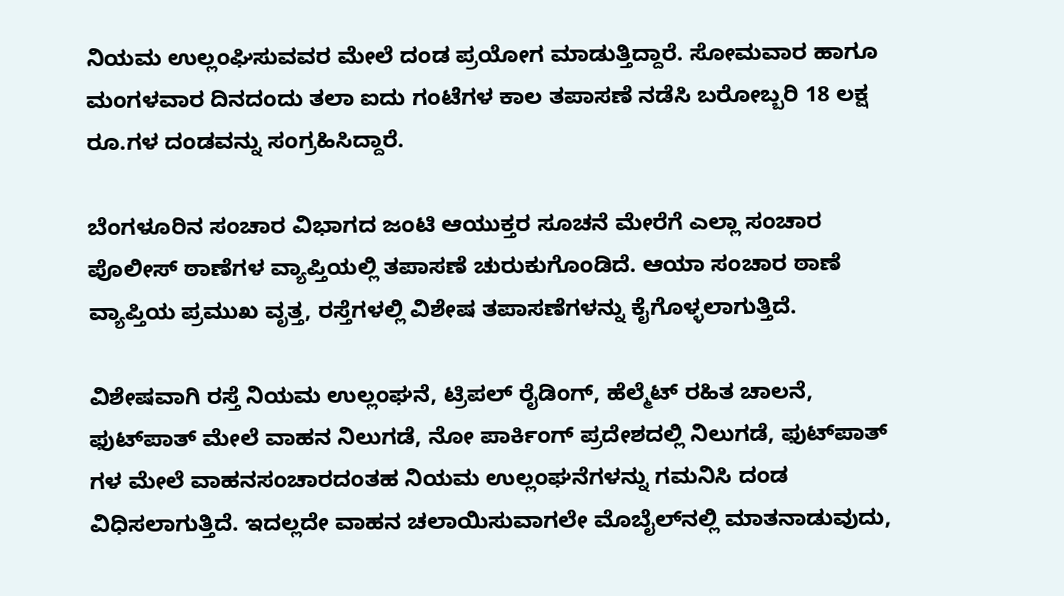ನಿಯಮ ಉಲ್ಲಂಘಿಸುವವರ ಮೇಲೆ ದಂಡ ಪ್ರಯೋಗ ಮಾಡುತ್ತಿದ್ದಾರೆ. ಸೋಮವಾರ ಹಾಗೂ ಮಂಗಳವಾರ ದಿನದಂದು ತಲಾ ಐದು ಗಂಟೆಗಳ ಕಾಲ ತಪಾಸಣೆ ನಡೆಸಿ ಬರೋಬ್ಬರಿ 18 ಲಕ್ಷ ರೂ.ಗಳ ದಂಡವನ್ನು ಸಂಗ್ರಹಿಸಿದ್ದಾರೆ.

ಬೆಂಗಳೂರಿನ ಸಂಚಾರ ವಿಭಾಗದ ಜಂಟಿ ಆಯುಕ್ತರ ಸೂಚನೆ ಮೇರೆಗೆ ಎಲ್ಲಾ ಸಂಚಾರ ಪೊಲೀಸ್‌ ಠಾಣೆಗಳ ವ್ಯಾಪ್ತಿಯಲ್ಲಿ ತಪಾಸಣೆ ಚುರುಕುಗೊಂಡಿದೆ. ಆಯಾ ಸಂಚಾರ ಠಾಣೆ ವ್ಯಾಪ್ತಿಯ ಪ್ರಮುಖ ವೃತ್ತ, ರಸ್ತೆಗಳಲ್ಲಿ ವಿಶೇಷ ತಪಾಸಣೆಗಳನ್ನು ಕೈಗೊಳ್ಳಲಾಗುತ್ತಿದೆ.

ವಿಶೇಷವಾಗಿ ರಸ್ತೆ ನಿಯಮ ಉಲ್ಲಂಘನೆ, ಟ್ರಿಪಲ್‌ ರೈಡಿಂಗ್‌, ಹೆಲ್ಮೆಟ್‌ ರಹಿತ ಚಾಲನೆ, ಫುಟ್‌ಪಾತ್‌ ಮೇಲೆ ವಾಹನ ನಿಲುಗಡೆ, ನೋ ಪಾರ್ಕಿಂಗ್‌ ಪ್ರದೇಶದಲ್ಲಿ ನಿಲುಗಡೆ, ಫುಟ್‌ಪಾತ್‌ ಗಳ ಮೇಲೆ ವಾಹನಸಂಚಾರದಂತಹ ನಿಯಮ ಉಲ್ಲಂಘನೆಗಳನ್ನು ಗಮನಿಸಿ ದಂಡ ವಿಧಿಸಲಾಗುತ್ತಿದೆ. ಇದಲ್ಲದೇ ವಾಹನ ಚಲಾಯಿಸುವಾಗಲೇ ಮೊಬೈಲ್‌ನಲ್ಲಿ ಮಾತನಾಡುವುದು,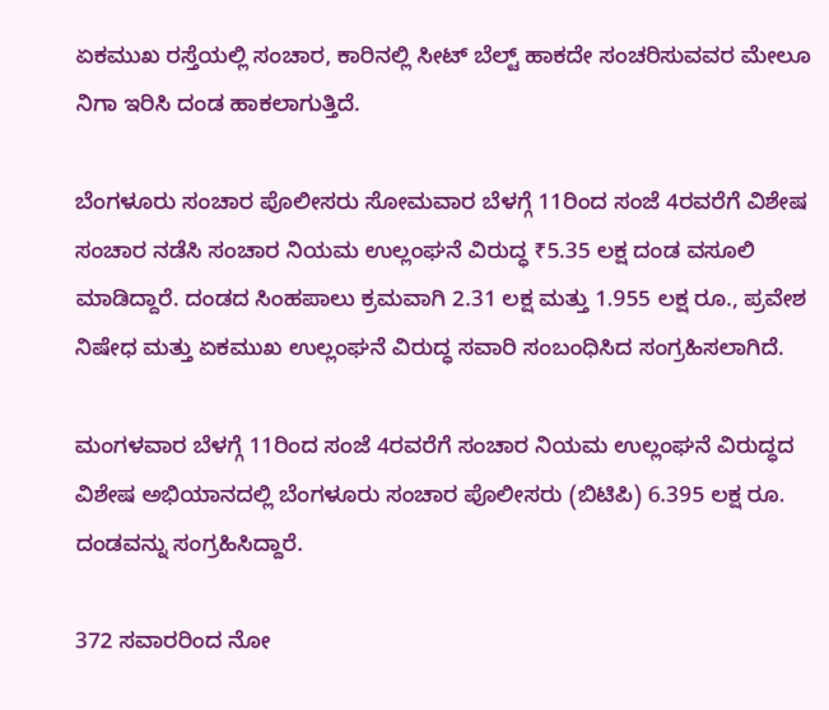ಏಕಮುಖ ರಸ್ತೆಯಲ್ಲಿ ಸಂಚಾರ, ಕಾರಿನಲ್ಲಿ ಸೀಟ್‌ ಬೆಲ್ಟ್‌ ಹಾಕದೇ ಸಂಚರಿಸುವವರ ಮೇಲೂ ನಿಗಾ ಇರಿಸಿ ದಂಡ ಹಾಕಲಾಗುತ್ತಿದೆ.

ಬೆಂಗಳೂರು ಸಂಚಾರ ಪೊಲೀಸರು ಸೋಮವಾರ ಬೆಳಗ್ಗೆ 11ರಿಂದ ಸಂಜೆ 4ರವರೆಗೆ ವಿಶೇಷ ಸಂಚಾರ ನಡೆಸಿ ಸಂಚಾರ ನಿಯಮ ಉಲ್ಲಂಘನೆ ವಿರುದ್ಧ ₹5.35 ಲಕ್ಷ ದಂಡ ವಸೂಲಿ ಮಾಡಿದ್ದಾರೆ. ದಂಡದ ಸಿಂಹಪಾಲು ಕ್ರಮವಾಗಿ 2.31 ಲಕ್ಷ ಮತ್ತು 1.955 ಲಕ್ಷ ರೂ., ಪ್ರವೇಶ ನಿಷೇಧ ಮತ್ತು ಏಕಮುಖ ಉಲ್ಲಂಘನೆ ವಿರುದ್ಧ ಸವಾರಿ ಸಂಬಂಧಿಸಿದ ಸಂಗ್ರಹಿಸಲಾಗಿದೆ.

ಮಂಗಳವಾರ ಬೆಳಗ್ಗೆ 11ರಿಂದ ಸಂಜೆ 4ರವರೆಗೆ ಸಂಚಾರ ನಿಯಮ ಉಲ್ಲಂಘನೆ ವಿರುದ್ಧದ ವಿಶೇಷ ಅಭಿಯಾನದಲ್ಲಿ ಬೆಂಗಳೂರು ಸಂಚಾರ ಪೊಲೀಸರು (ಬಿಟಿಪಿ) 6.395 ಲಕ್ಷ ರೂ. ದಂಡವನ್ನು ಸಂಗ್ರಹಿಸಿದ್ದಾರೆ.

372 ಸವಾರರಿಂದ ನೋ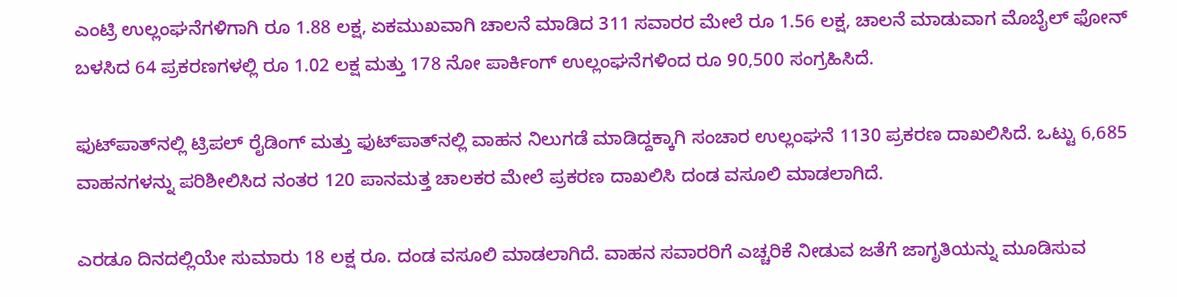ಎಂಟ್ರಿ ಉಲ್ಲಂಘನೆಗಳಿಗಾಗಿ ರೂ 1.88 ಲಕ್ಷ, ಏಕಮುಖವಾಗಿ ಚಾಲನೆ ಮಾಡಿದ 311 ಸವಾರರ ಮೇಲೆ ರೂ 1.56 ಲಕ್ಷ, ಚಾಲನೆ ಮಾಡುವಾಗ ಮೊಬೈಲ್ ಫೋನ್ ಬಳಸಿದ 64 ಪ್ರಕರಣಗಳಲ್ಲಿ ರೂ 1.02 ಲಕ್ಷ ಮತ್ತು 178 ನೋ ಪಾರ್ಕಿಂಗ್ ಉಲ್ಲಂಘನೆಗಳಿಂದ ರೂ 90,500 ಸಂಗ್ರಹಿಸಿದೆ.

ಫುಟ್‌ಪಾತ್‌ನಲ್ಲಿ ಟ್ರಿಪಲ್ ರೈಡಿಂಗ್ ಮತ್ತು ಫುಟ್‌ಪಾತ್‌ನಲ್ಲಿ ವಾಹನ ನಿಲುಗಡೆ ಮಾಡಿದ್ದಕ್ಕಾಗಿ ಸಂಚಾರ ಉಲ್ಲಂಘನೆ 1130 ಪ್ರಕರಣ ದಾಖಲಿಸಿದೆ. ಒಟ್ಟು 6,685 ವಾಹನಗಳನ್ನು ಪರಿಶೀಲಿಸಿದ ನಂತರ 120 ಪಾನಮತ್ತ ಚಾಲಕರ ಮೇಲೆ ಪ್ರಕರಣ ದಾಖಲಿಸಿ ದಂಡ ವಸೂಲಿ ಮಾಡಲಾಗಿದೆ.

ಎರಡೂ ದಿನದಲ್ಲಿಯೇ ಸುಮಾರು 18 ಲಕ್ಷ ರೂ. ದಂಡ ವಸೂಲಿ ಮಾಡಲಾಗಿದೆ. ವಾಹನ ಸವಾರರಿಗೆ ಎಚ್ಚರಿಕೆ ನೀಡುವ ಜತೆಗೆ ಜಾಗೃತಿಯನ್ನು ಮೂಡಿಸುವ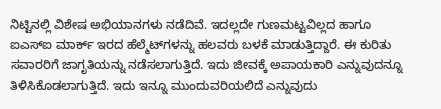ನಿಟ್ಟಿನಲ್ಲಿ ವಿಶೇಷ ಅಭಿಯಾನಗಳು ನಡೆದಿವೆ. ಇದಲ್ಲದೇ ಗುಣಮಟ್ಟವಿಲ್ಲದ ಹಾಗೂ ಐಎಸ್‌ಐ ಮಾರ್ಕ್‌ ಇರದ ಹೆಲ್ಮೆಟ್‌ಗಳನ್ನು ಹಲವರು ಬಳಕೆ ಮಾಡುತ್ತಿದ್ದಾರೆ. ಈ ಕುರಿತು ಸವಾರರಿಗೆ ಜಾಗೃತಿಯನ್ನು ನಡೆಸಲಾಗುತ್ತಿದೆ. ಇದು ಜೀವಕ್ಕೆ ಅಪಾಯಕಾರಿ ಎನ್ನುವುದನ್ನೂ ತಿಳಿಸಿಕೊಡಲಾಗುತ್ತಿದೆ. ಇದು ಇನ್ನೂ ಮುಂದುವರಿಯಲಿದೆ ಎನ್ನುವುದು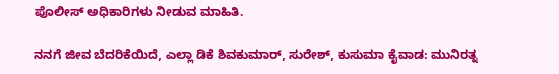ಪೊಲೀಸ್‌ ಅಧಿಕಾರಿಗಳು ನೀಡುವ ಮಾಹಿತಿ.

ನನಗೆ ಜೀವ ಬೆದರಿಕೆಯಿದೆ, ಎಲ್ಲಾ ಡಿಕೆ ಶಿವಕುಮಾರ್, ಸುರೇಶ್, ಕುಸುಮಾ ಕೈವಾಡ: ಮುನಿರತ್ನ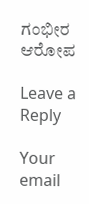ಗಂಭೀರ ಆರೋಪ

Leave a Reply

Your email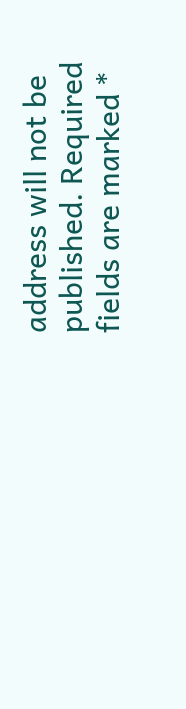address will not be published. Required fields are marked *